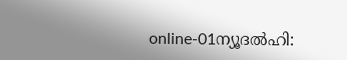online-01ന്യൂദല്‍ഹി: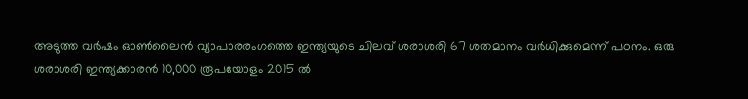അടുത്ത വര്‍ഷം ഓണ്‍ലൈന്‍ വ്യാപാരരംഗത്തെ ഇന്ത്യയുടെ ചിലവ് ശരാശരി 67 ശതമാനം വര്‍ധിക്കുമെന്ന് പഠനം. ഒരു ശരാശരി ഇന്ത്യക്കാരന്‍ 10,000 രൂപയോളം 2015 ല്‍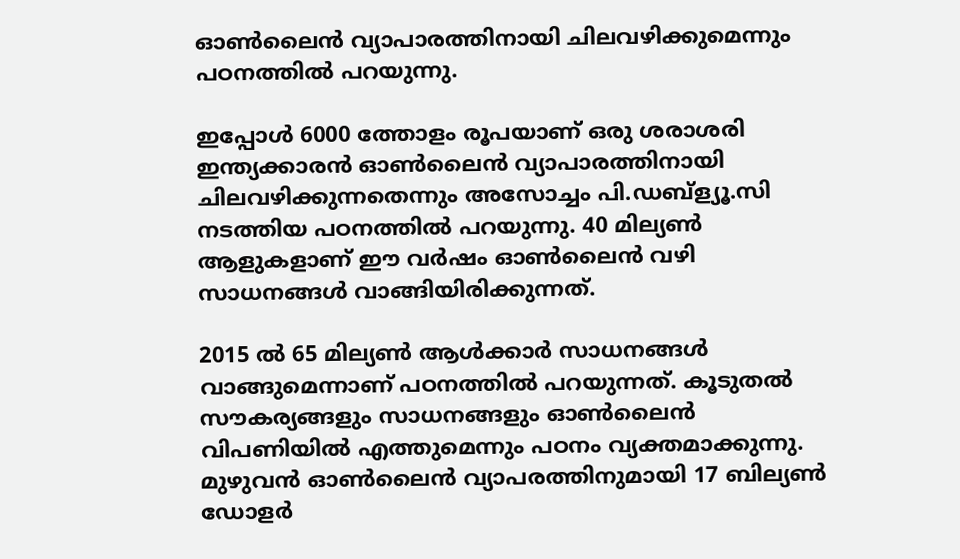ഓണ്‍ലൈന്‍ വ്യാപാരത്തിനായി ചിലവഴിക്കുമെന്നും പഠനത്തില്‍ പറയുന്നു.

ഇപ്പോള്‍ 6000 ത്തോളം രൂപയാണ് ഒരു ശരാശരി ഇന്ത്യക്കാരന്‍ ഓണ്‍ലൈന്‍ വ്യാപാരത്തിനായി ചിലവഴിക്കുന്നതെന്നും അസോച്ചം പി.ഡബ്‌ള്യൂ.സി നടത്തിയ പഠനത്തില്‍ പറയുന്നു. 40 മില്യണ്‍ ആളുകളാണ് ഈ വര്‍ഷം ഓണ്‍ലൈന്‍ വഴി സാധനങ്ങള്‍ വാങ്ങിയിരിക്കുന്നത്.

2015 ല്‍ 65 മില്യണ്‍ ആള്‍ക്കാര്‍ സാധനങ്ങള്‍ വാങ്ങുമെന്നാണ് പഠനത്തില്‍ പറയുന്നത്. കൂടുതല്‍ സൗകര്യങ്ങളും സാധനങ്ങളും ഓണ്‍ലൈന്‍ വിപണിയില്‍ എത്തുമെന്നും പഠനം വ്യക്തമാക്കുന്നു. മുഴുവന്‍ ഓണ്‍ലൈന്‍ വ്യാപരത്തിനുമായി 17 ബില്യണ്‍ ഡോളര്‍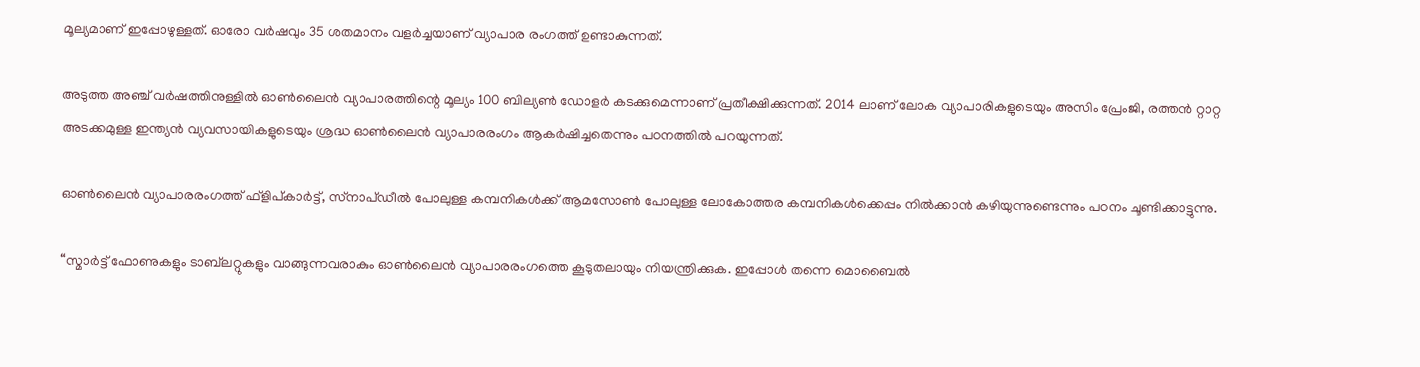മൂല്യമാണ് ഇപ്പോഴുള്ളത്. ഓരോ വര്‍ഷവും 35 ശതമാനം വളര്‍ച്ചയാണ് വ്യാപാര രംഗത്ത് ഉണ്ടാകുന്നത്.

അടുത്ത അഞ്ച് വര്‍ഷത്തിനുള്ളില്‍ ഓണ്‍ലൈന്‍ വ്യാപാരത്തിന്റെ മൂല്യം 100 ബില്യണ്‍ ഡോളര്‍ കടക്കുമെന്നാണ് പ്രതീക്ഷിക്കുന്നത്. 2014 ലാണ് ലോക വ്യാപാരികളുടെയും അസിം പ്രേംജി, രത്തന്‍ റ്റാറ്റ അടക്കമുള്ള ഇന്ത്യന്‍ വ്യവസായികളുടെയും ശ്രദ്ധ ഓണ്‍ലൈന്‍ വ്യാപാരരംഗം ആകര്‍ഷിച്ചതെന്നും പഠനത്തില്‍ പറയുന്നത്.

ഓണ്‍ലൈന്‍ വ്യാപാരരംഗത്ത് ഫ്‌ളിപ്കാര്‍ട്ട്, സ്‌നാപ്ഡീല്‍ പോലുള്ള കമ്പനികള്‍ക്ക് ആമസോണ്‍ പോലുള്ള ലോകോത്തര കമ്പനികള്‍ക്കെപ്പം നില്‍ക്കാന്‍ കഴിയുന്നുണ്ടെന്നും പഠനം ചൂണ്ടിക്കാട്ടുന്നു.

“സ്മാര്‍ട്ട് ഫോണുകളും ടാബ്‌ലറ്റുകളും വാങ്ങുന്നവരാകും ഓണ്‍ലൈന്‍ വ്യാപാരരംഗത്തെ കൂടുതലായും നിയന്ത്രിക്കുക. ഇപ്പോള്‍ തന്നെ മൊബൈല്‍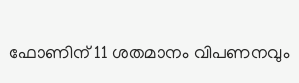ഫോണിന് 11 ശതമാനം വിപണനവും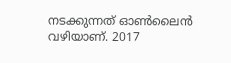നടക്കുന്നത് ഓണ്‍ലൈന്‍ വഴിയാണ്. 2017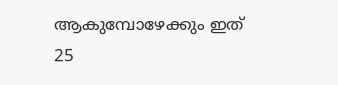ആകുമ്പോഴേക്കും ഇത് 25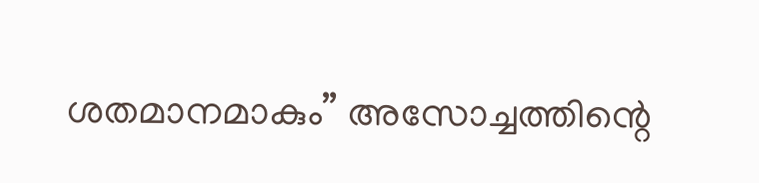ശതമാനമാകും” അസോച്ചത്തിന്റെ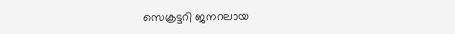സെക്രട്ടറി ജനറലായ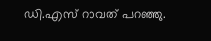ഡി.എസ് റാവത് പറഞ്ഞു.